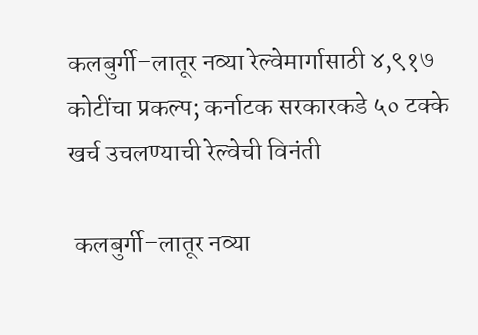कलबुर्गी–लातूर नव्या रेल्वेमार्गासाठी ४,९१७ कोटींचा प्रकल्प; कर्नाटक सरकारकडे ५० टक्के खर्च उचलण्याची रेल्वेची विनंती

 कलबुर्गी–लातूर नव्या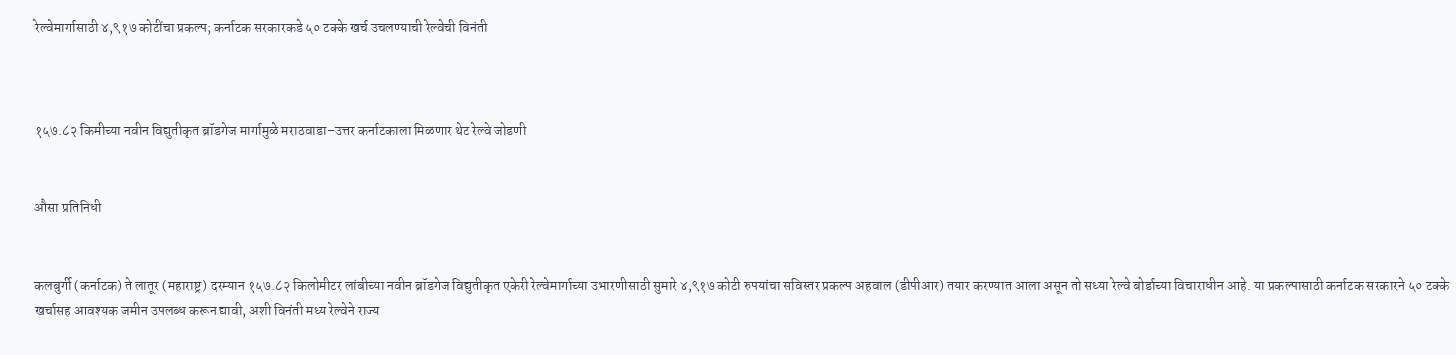रेल्वेमार्गासाठी ४,९१७ कोटींचा प्रकल्प; कर्नाटक सरकारकडे ५० टक्के खर्च उचलण्याची रेल्वेची विनंती



१५७.८२ किमीच्या नवीन विद्युतीकृत ब्रॉडगेज मार्गामुळे मराठवाडा–उत्तर कर्नाटकाला मिळणार थेट रेल्वे जोडणी


औसा प्रतिनिधी


कलबुर्गी (कर्नाटक) ते लातूर (महाराष्ट्र) दरम्यान १५७.८२ किलोमीटर लांबीच्या नवीन ब्रॉडगेज विद्युतीकृत एकेरी रेल्वेमार्गाच्या उभारणीसाठी सुमारे ४,९१७ कोटी रुपयांचा सविस्तर प्रकल्प अहवाल (डीपीआर) तयार करण्यात आला असून तो सध्या रेल्वे बोर्डाच्या विचाराधीन आहे. या प्रकल्पासाठी कर्नाटक सरकारने ५० टक्के खर्चासह आवश्यक जमीन उपलब्ध करून द्यावी, अशी विनंती मध्य रेल्वेने राज्य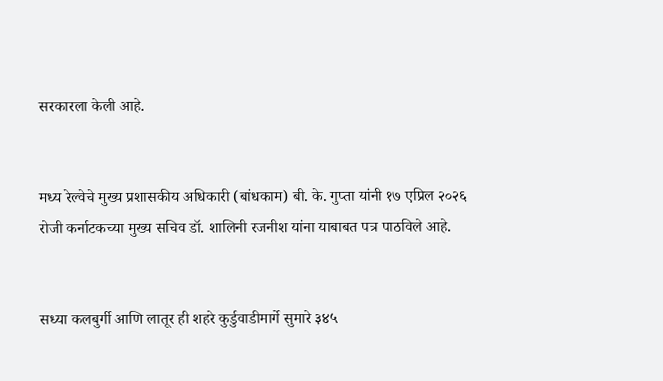सरकारला केली आहे.


मध्य रेल्वेचे मुख्य प्रशासकीय अधिकारी (बांधकाम) बी. के. गुप्ता यांनी १७ एप्रिल २०२६ रोजी कर्नाटकच्या मुख्य सचिव डॉ. शालिनी रजनीश यांना याबाबत पत्र पाठविले आहे.


सध्या कलबुर्गी आणि लातूर ही शहरे कुर्डुवाडीमार्गे सुमारे ३४५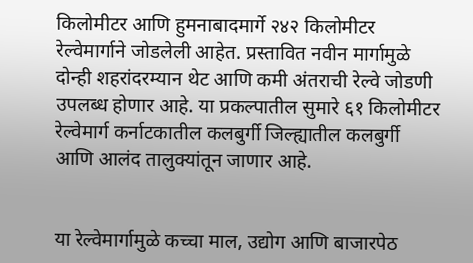किलोमीटर आणि हुमनाबादमार्गे २४२ किलोमीटर रेल्वेमार्गाने जोडलेली आहेत. प्रस्तावित नवीन मार्गामुळे दोन्ही शहरांदरम्यान थेट आणि कमी अंतराची रेल्वे जोडणी उपलब्ध होणार आहे. या प्रकल्पातील सुमारे ६१ किलोमीटर रेल्वेमार्ग कर्नाटकातील कलबुर्गी जिल्ह्यातील कलबुर्गी आणि आलंद तालुक्यांतून जाणार आहे.


या रेल्वेमार्गामुळे कच्चा माल, उद्योग आणि बाजारपेठ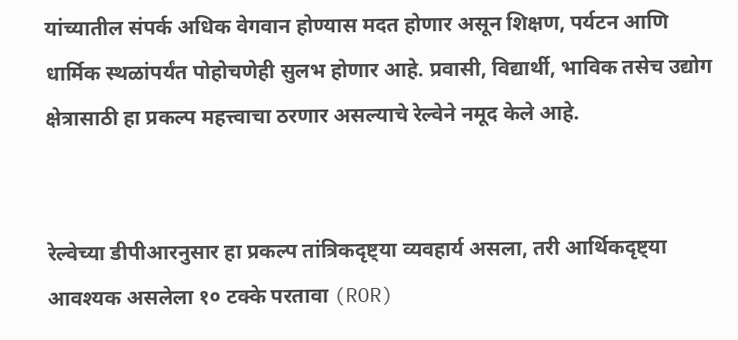यांच्यातील संपर्क अधिक वेगवान होण्यास मदत होणार असून शिक्षण, पर्यटन आणि धार्मिक स्थळांपर्यंत पोहोचणेही सुलभ होणार आहे. प्रवासी, विद्यार्थी, भाविक तसेच उद्योग क्षेत्रासाठी हा प्रकल्प महत्त्वाचा ठरणार असल्याचे रेल्वेने नमूद केले आहे.


रेल्वेच्या डीपीआरनुसार हा प्रकल्प तांत्रिकदृष्ट्या व्यवहार्य असला, तरी आर्थिकदृष्ट्या आवश्यक असलेला १० टक्के परतावा (ROR)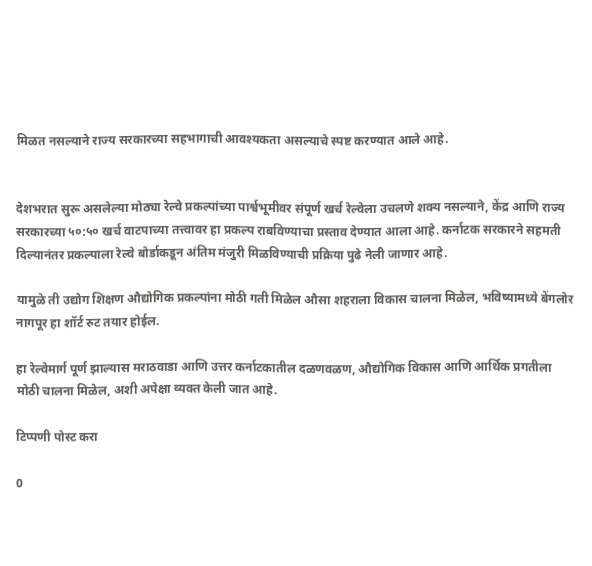मिळत नसल्याने राज्य सरकारच्या सहभागाची आवश्यकता असल्याचे स्पष्ट करण्यात आले आहे.


देशभरात सुरू असलेल्या मोठ्या रेल्वे प्रकल्पांच्या पार्श्वभूमीवर संपूर्ण खर्च रेल्वेला उचलणे शक्य नसल्याने, केंद्र आणि राज्य सरकारच्या ५०:५० खर्च वाटपाच्या तत्त्वावर हा प्रकल्प राबविण्याचा प्रस्ताव देण्यात आला आहे. कर्नाटक सरकारने सहमती दिल्यानंतर प्रकल्पाला रेल्वे बोर्डाकडून अंतिम मंजुरी मिळविण्याची प्रक्रिया पुढे नेली जाणार आहे.

यामुळे ती उद्योग शिक्षण औद्योगिक प्रकल्पांना मोठी गती मिळेल औसा शहराला विकास चालना मिळेल, भविष्यामध्ये बेंगलोर नागपूर हा शॉर्ट रुट तयार होईल.

हा रेल्वेमार्ग पूर्ण झाल्यास मराठवाडा आणि उत्तर कर्नाटकातील दळणवळण, औद्योगिक विकास आणि आर्थिक प्रगतीला मोठी चालना मिळेल, अशी अपेक्षा व्यक्त केली जात आहे.

टिप्पणी पोस्ट करा

0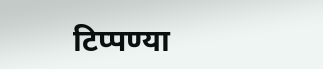टिप्पण्या